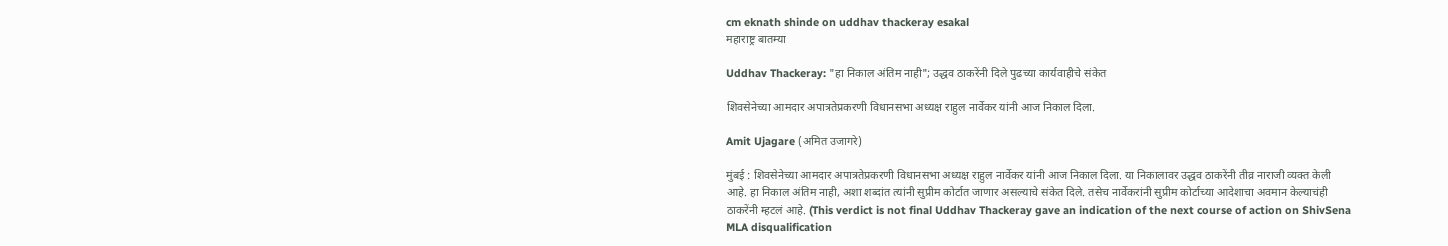cm eknath shinde on uddhav thackeray esakal
महाराष्ट्र बातम्या

Uddhav Thackeray: "हा निकाल अंतिम नाही"; उद्धव ठाकरेंनी दिले पुढच्या कार्यवाहीचे संकेत

शिवसेनेच्या आमदार अपात्रतेप्रकरणी विधानसभा अध्यक्ष राहुल नार्वेकर यांनी आज निकाल दिला.

Amit Ujagare (अमित उजागरे)

मुंबई : शिवसेनेच्या आमदार अपात्रतेप्रकरणी विधानसभा अध्यक्ष राहुल नार्वेकर यांनी आज निकाल दिला. या निकालावर उद्धव ठाकरेंनी तीव्र नाराजी व्यक्त केली आहे. हा निकाल अंतिम नाही, अशा शब्दांत त्यांनी सुप्रीम कोर्टात जाणार असल्याचे संकेत दिले. तसेच नार्वेकरांनी सुप्रीम कोर्टाच्या आदेशाचा अवमान केल्याचंही ठाकरेंनी म्हटलं आहे. (This verdict is not final Uddhav Thackeray gave an indication of the next course of action on ShivSena MLA disqualification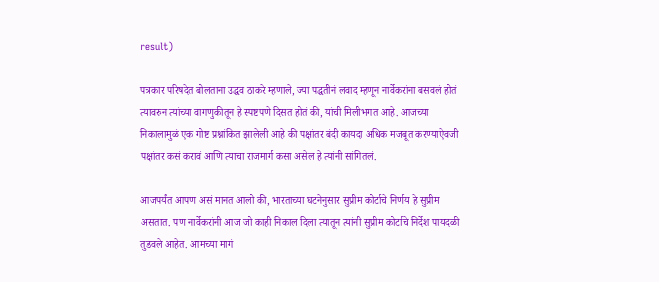result)

पत्रकार परिषदेत बोलताना उद्धव ठाकरे म्हणाले, ज्या पद्धतीनं लवाद म्हणून नार्वेकरांना बसवलं होतं त्यावरुन त्यांच्या वागणुकीतून हे स्पष्टपणे दिसत होतं की, यांची मिलीभगत आहे. आजच्या निकालामुळं एक गोष्ट प्रश्नांकित झालेली आहे की पक्षांतर बंदी कायदा अधिक मजबूत करण्याऐवजी पक्षांतर कसं करावं आणि त्याचा राजमार्ग कसा असेल हे त्यांनी सांगितलं.

आजपर्यंत आपण असं मानत आलो की, भारताच्या घटनेनुसार सुप्रीम कोर्टाचे निर्णय हे सुप्रीम असतात. पण नार्वेकरांनी आज जो काही निकाल दिला त्यातून त्यांनी सुप्रीम कोर्टाचे निर्देश पायदळी तुडवले आहेत. आमच्या मागं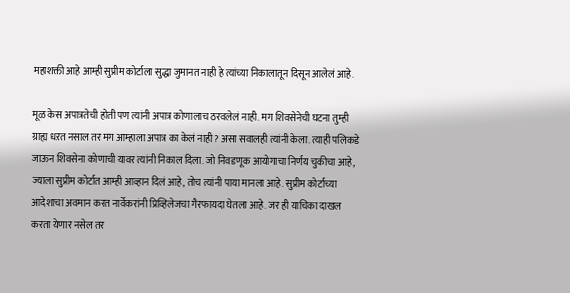महाशक्ती आहे आम्ही सुप्रीम कोर्टाला सुद्धा जुमानत नाही हे त्यांच्या निकालातून दिसून आलेलं आहे.

मूळ केस अपात्रतेची होती पण त्यांनी अपात्र कोणालाच ठरवलेलं नाही. मग शिवसेनेची घटना तुम्ही ग्राह्य धऱत नसाल तर मग आम्हाला अपात्र का केलं नाही? असा सवालही त्यांनी केला. त्याही पलिकडे जाऊन शिवसेना कोणाची यावर त्यांनी निकाल दिला. जो निवडणूक आयोगाचा निर्णय चुकीचा आहे, ज्याला सुप्रीम कोर्टात आम्ही आव्हान दिलं आहे, तोच त्यांनी पाया मानला आहे. सुप्रीम कोर्टाच्या आदेशाचा अवमान करत नार्वेकरांनी प्रिव्हिलेजचा गैरफायदा घेतला आहे. जर ही याचिका दाखल करता येणार नसेल तर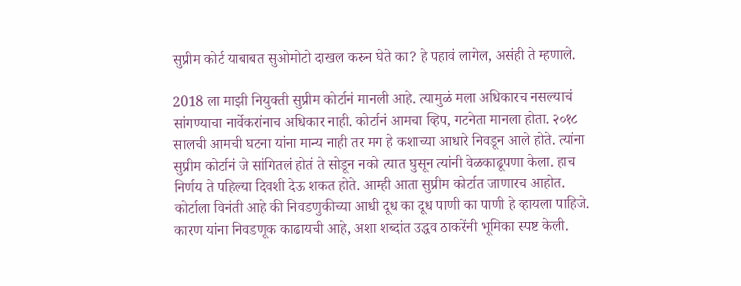सुप्रीम कोर्ट याबाबत सुओमोटो दाखल करुन घेते का? हे पहावं लागेल, असंही ते म्हणाले.

2018 ला माझी नियुक्ती सुप्रीम कोर्टानं मानली आहे. त्यामुळं मला अधिकारच नसल्याचं सांगण्याचा नार्वेकरांनाच अधिकार नाही. कोर्टानं आमचा व्हिप, गटनेता मानला होता. २०१८ सालची आमची घटना यांना मान्य नाही तर मग हे कशाच्या आधारे निवडून आले होते. त्यांना सुप्रीम कोर्टानं जे सांगितलं होतं ते सोडून नको त्यात घुसून त्यांनी वेळकाढूपणा केला. हाच निर्णय ते पहिल्या दिवशी देऊ शकत होते. आम्ही आता सुप्रीम कोर्टात जाणारच आहोत. कोर्टाला विनंती आहे की निवडणुकीच्या आधी दूध का दूध पाणी का पाणी हे व्हायला पाहिजे. कारण यांना निवडणूक काढायची आहे, अशा शब्दांत उद्धव ठाकरेंनी भूमिका स्पष्ट केली.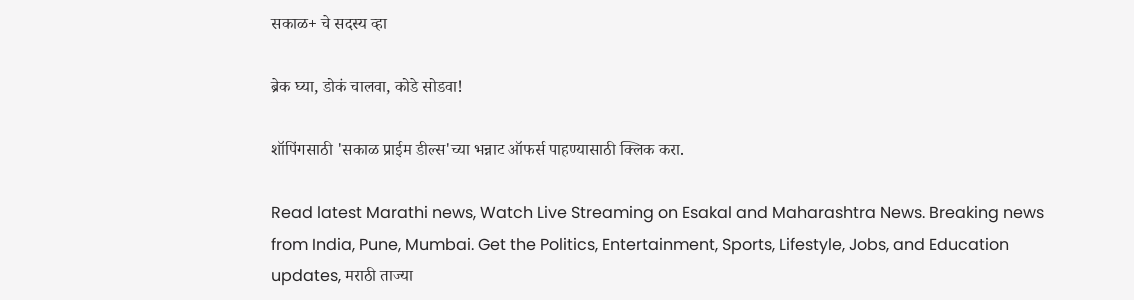सकाळ+ चे सदस्य व्हा

ब्रेक घ्या, डोकं चालवा, कोडे सोडवा!

शॉपिंगसाठी 'सकाळ प्राईम डील्स'च्या भन्नाट ऑफर्स पाहण्यासाठी क्लिक करा.

Read latest Marathi news, Watch Live Streaming on Esakal and Maharashtra News. Breaking news from India, Pune, Mumbai. Get the Politics, Entertainment, Sports, Lifestyle, Jobs, and Education updates, मराठी ताज्या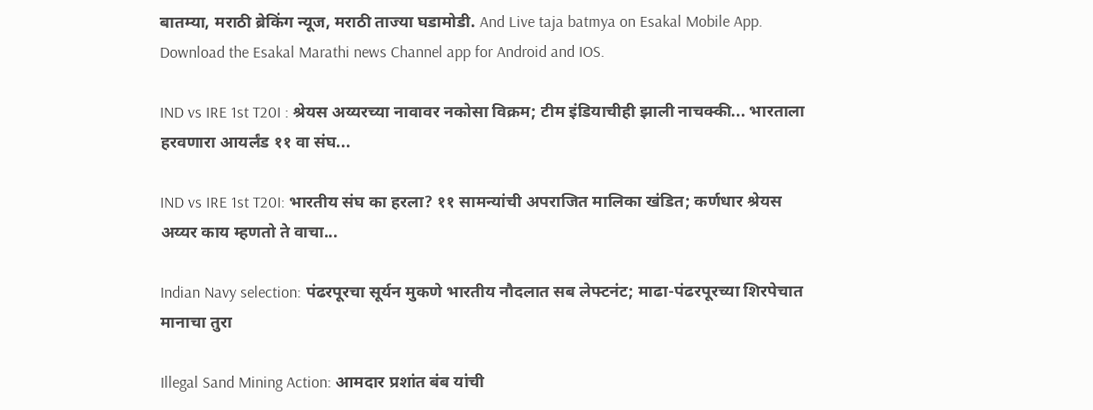बातम्या, मराठी ब्रेकिंग न्यूज, मराठी ताज्या घडामोडी. And Live taja batmya on Esakal Mobile App. Download the Esakal Marathi news Channel app for Android and IOS.

IND vs IRE 1st T20I : श्रेयस अय्यरच्या नावावर नकोसा विक्रम; टीम इंडियाचीही झाली नाचक्की... भारताला हरवणारा आयर्लंड ११ वा संघ...

IND vs IRE 1st T20I: भारतीय संघ का हरला? ११ सामन्यांची अपराजित मालिका खंडित; कर्णधार श्रेयस अय्यर काय म्हणतो ते वाचा...

Indian Navy selection: पंढरपूरचा सूर्यन मुकणे भारतीय नौदलात सब लेफ्टनंट; माढा-पंढरपूरच्या शिरपेचात मानाचा तुरा

Illegal Sand Mining Action: आमदार प्रशांत बंब यांची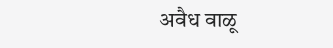अवैध वाळू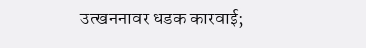उत्खननावर धडक कारवाई;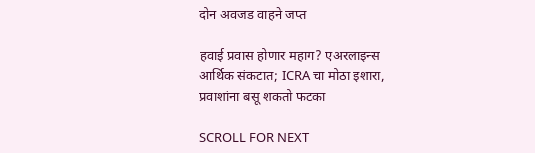दोन अवजड वाहने जप्त

हवाई प्रवास होणार महाग? एअरलाइन्स आर्थिक संकटात; ICRA चा मोठा इशारा, प्रवाशांना बसू शकतो फटका

SCROLL FOR NEXT